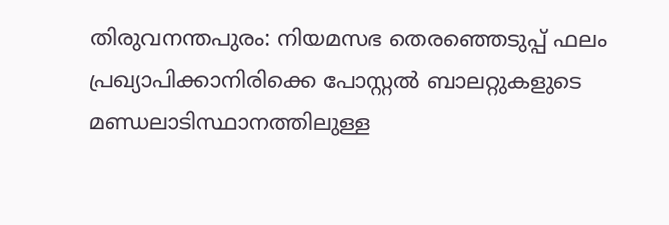തിരുവനന്തപുരം: നിയമസഭ തെരഞ്ഞെടുപ്പ് ഫലം പ്രഖ്യാപിക്കാനിരിക്കെ പോസ്റ്റൽ ബാലറ്റുകളുടെ മണ്ഡലാടിസ്ഥാനത്തിലുള്ള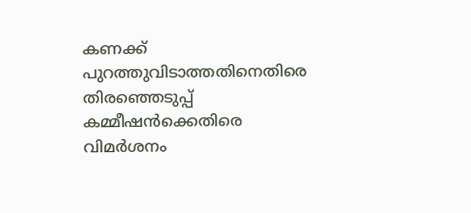കണക്ക് പുറത്തുവിടാത്തതിനെതിരെ തിരഞ്ഞെടുപ്പ് കമ്മീഷൻക്കെതിരെ വിമർശനം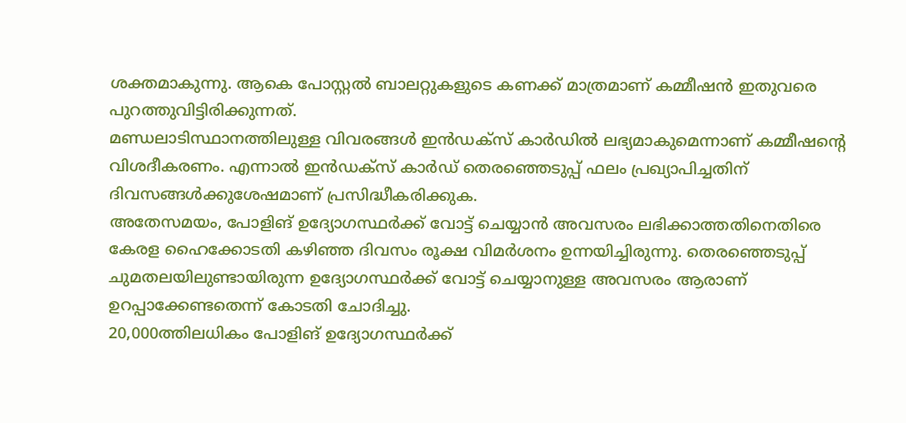ശക്തമാകുന്നു. ആകെ പോസ്റ്റൽ ബാലറ്റുകളുടെ കണക്ക് മാത്രമാണ് കമ്മീഷൻ ഇതുവരെ പുറത്തുവിട്ടിരിക്കുന്നത്.
മണ്ഡലാടിസ്ഥാനത്തിലുള്ള വിവരങ്ങൾ ഇൻഡക്സ് കാർഡിൽ ലഭ്യമാകുമെന്നാണ് കമ്മീഷന്റെ വിശദീകരണം. എന്നാൽ ഇൻഡക്സ് കാർഡ് തെരഞ്ഞെടുപ്പ് ഫലം പ്രഖ്യാപിച്ചതിന് ദിവസങ്ങൾക്കുശേഷമാണ് പ്രസിദ്ധീകരിക്കുക.
അതേസമയം, പോളിങ് ഉദ്യോഗസ്ഥർക്ക് വോട്ട് ചെയ്യാൻ അവസരം ലഭിക്കാത്തതിനെതിരെ കേരള ഹൈക്കോടതി കഴിഞ്ഞ ദിവസം രൂക്ഷ വിമർശനം ഉന്നയിച്ചിരുന്നു. തെരഞ്ഞെടുപ്പ് ചുമതലയിലുണ്ടായിരുന്ന ഉദ്യോഗസ്ഥർക്ക് വോട്ട് ചെയ്യാനുള്ള അവസരം ആരാണ് ഉറപ്പാക്കേണ്ടതെന്ന് കോടതി ചോദിച്ചു.
20,000ത്തിലധികം പോളിങ് ഉദ്യോഗസ്ഥർക്ക്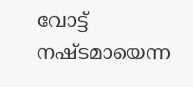വോട്ട് നഷ്ടമായെന്ന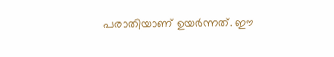പരാതിയാണ് ഉയർന്നത്. ഈ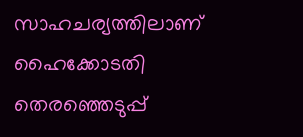സാഹചര്യത്തിലാണ് ഹൈക്കോടതി തെരഞ്ഞെടുപ്പ്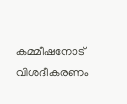കമ്മീഷനോട് വിശദീകരണം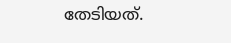തേടിയത്.